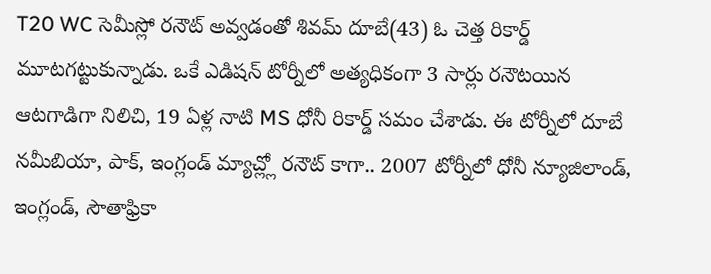T20 WC సెమీస్లో రనౌట్ అవ్వడంతో శివమ్ దూబే(43) ఓ చెత్త రికార్డ్ మూటగట్టుకున్నాడు. ఒకే ఎడిషన్ టోర్నీలో అత్యధికంగా 3 సార్లు రనౌటయిన ఆటగాడిగా నిలిచి, 19 ఏళ్ల నాటి MS ధోనీ రికార్డ్ సమం చేశాడు. ఈ టోర్నీలో దూబే నమీబియా, పాక్, ఇంగ్లండ్ మ్యాచ్ల్లో రనౌట్ కాగా.. 2007 టోర్నీలో ధోనీ న్యూజిలాండ్, ఇంగ్లండ్, సౌతాఫ్రికా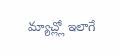మ్యాచ్ల్లో ఇలాగే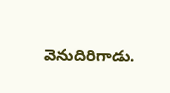వెనుదిరిగాడు.